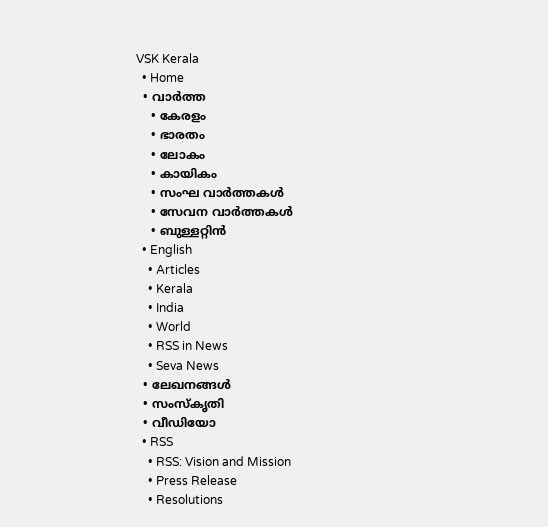VSK Kerala
  • Home
  • വാര്‍ത്ത
    • കേരളം
    • ഭാരതം
    • ലോകം
    • കായികം
    • സംഘ വാര്‍ത്തകള്‍
    • സേവന വാര്‍ത്തകള്‍
    • ബുള്ളറ്റിൻ
  • English
    • Articles
    • Kerala
    • India
    • World
    • RSS in News
    • Seva News
  • ലേഖനങ്ങള്‍
  • സംസ്കൃതി
  • വീഡിയോ
  • RSS
    • RSS: Vision and Mission
    • Press Release
    • Resolutions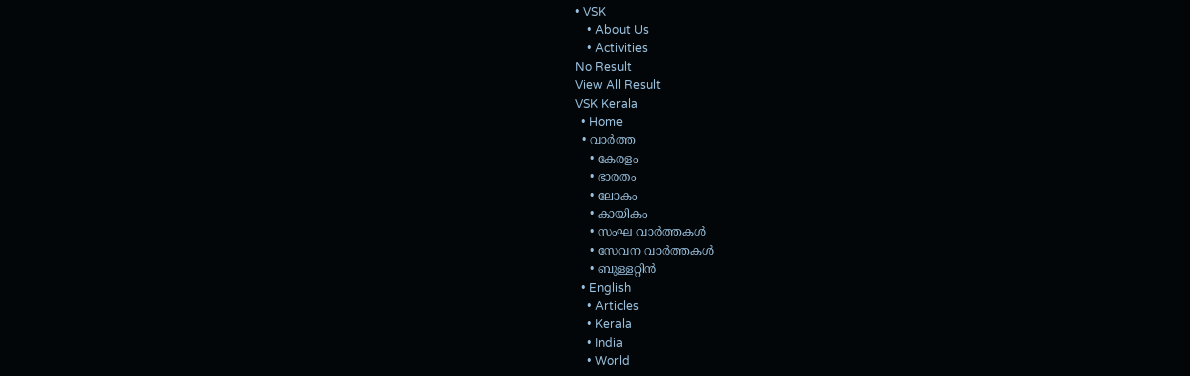• VSK
    • About Us
    • Activities
No Result
View All Result
VSK Kerala
  • Home
  • വാര്‍ത്ത
    • കേരളം
    • ഭാരതം
    • ലോകം
    • കായികം
    • സംഘ വാര്‍ത്തകള്‍
    • സേവന വാര്‍ത്തകള്‍
    • ബുള്ളറ്റിൻ
  • English
    • Articles
    • Kerala
    • India
    • World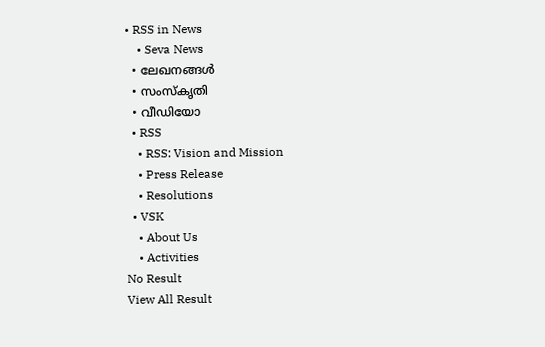• RSS in News
    • Seva News
  • ലേഖനങ്ങള്‍
  • സംസ്കൃതി
  • വീഡിയോ
  • RSS
    • RSS: Vision and Mission
    • Press Release
    • Resolutions
  • VSK
    • About Us
    • Activities
No Result
View All Result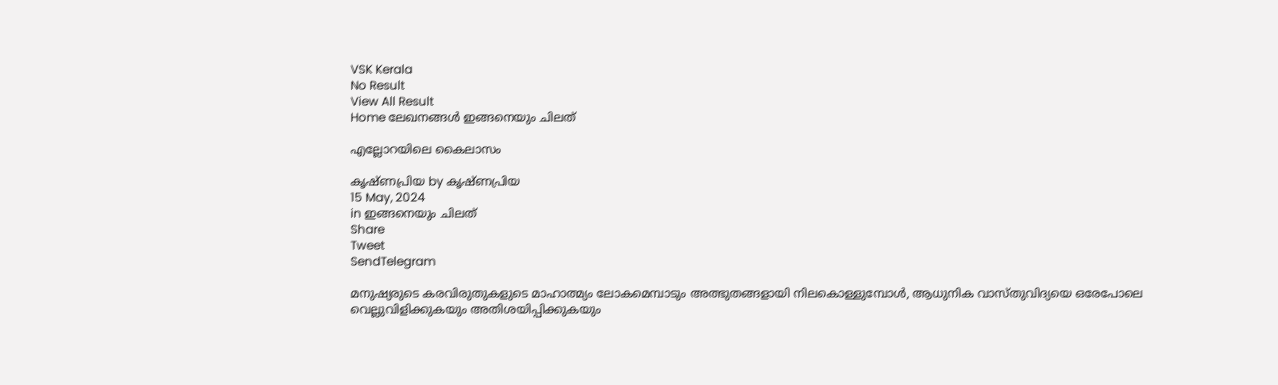VSK Kerala
No Result
View All Result
Home ലേഖനങ്ങള്‍ ഇങ്ങനെയും ചിലത്

എല്ലോറയിലെ കൈലാസം

കൃഷ്ണപ്രിയ by കൃഷ്ണപ്രിയ
15 May, 2024
in ഇങ്ങനെയും ചിലത്
Share
Tweet
SendTelegram

മനുഷ്യരുടെ കരവിരുതുകളുടെ മാഹാത്മ്യം ലോകമെമ്പാടും അത്ഭുതങ്ങളായി നിലകൊള്ളുമ്പോൾ, ആധുനിക വാസ്തുവിദ്യയെ ഒരേപോലെ വെല്ലുവിളിക്കുകയും അതിശയിപ്പിക്കുകയും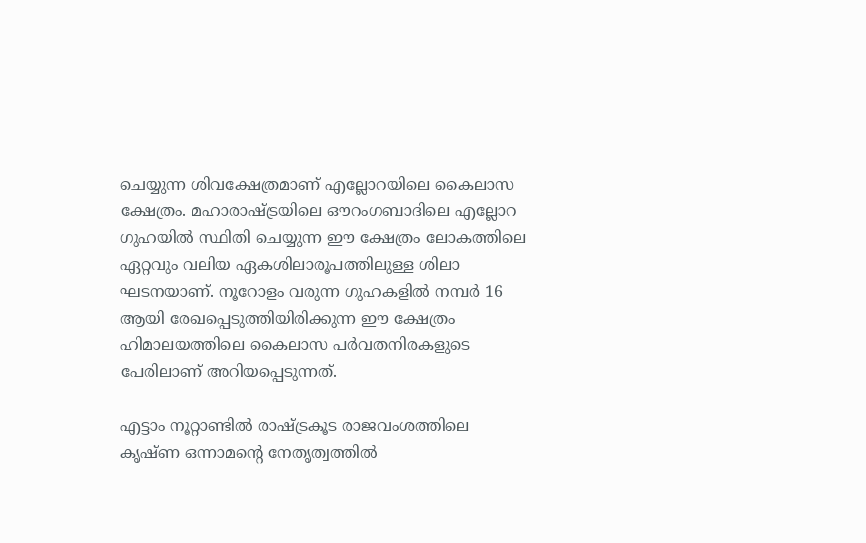ചെയ്യുന്ന ശിവക്ഷേത്രമാണ് എല്ലോറയിലെ കൈലാസ ക്ഷേത്രം. മഹാരാഷ്ട്രയിലെ ഔറംഗബാദിലെ എല്ലോറ ഗുഹയിൽ സ്ഥിതി ചെയ്യുന്ന ഈ ക്ഷേത്രം ലോകത്തിലെ ഏറ്റവും വലിയ ഏകശിലാരൂപത്തിലുള്ള ശിലാ ഘടനയാണ്. നൂറോളം വരുന്ന ഗുഹകളിൽ നമ്പർ 16 ആയി രേഖപ്പെടുത്തിയിരിക്കുന്ന ഈ ക്ഷേത്രം ഹിമാലയത്തിലെ കൈലാസ പർവതനിരകളുടെ പേരിലാണ് അറിയപ്പെടുന്നത്.

എട്ടാം നൂറ്റാണ്ടിൽ രാഷ്ട്രകൂട രാജവംശത്തിലെ കൃഷ്ണ ഒന്നാമന്റെ നേതൃത്വത്തിൽ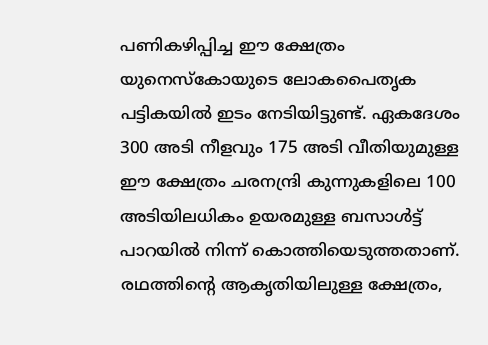പണികഴിപ്പിച്ച ഈ ക്ഷേത്രം യുനെസ്കോയുടെ ലോകപൈതൃക പട്ടികയിൽ ഇടം നേടിയിട്ടുണ്ട്. ഏകദേശം 300 അടി നീളവും 175 അടി വീതിയുമുള്ള ഈ ക്ഷേത്രം ചരനന്ദ്രി കുന്നുകളിലെ 100 അടിയിലധികം ഉയരമുള്ള ബസാൾട്ട് പാറയിൽ നിന്ന് കൊത്തിയെടുത്തതാണ്. രഥത്തിൻ്റെ ആകൃതിയിലുള്ള ക്ഷേത്രം,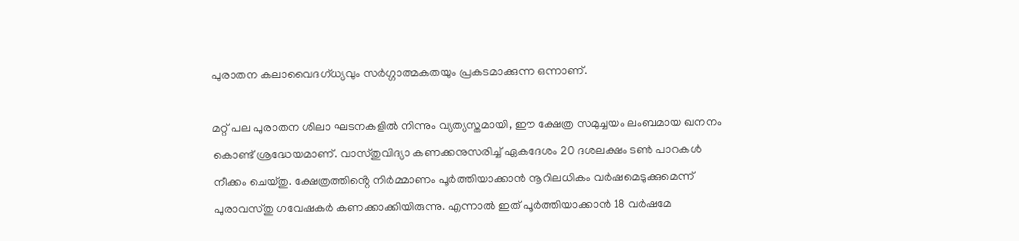പുരാതന കലാവൈദഗ്ധ്യവും സർഗ്ഗാത്മകതയും പ്രകടമാക്കുന്ന ഒന്നാണ്.

മറ്റ് പല പുരാതന ശിലാ ഘടനകളിൽ നിന്നും വ്യത്യസ്തമായി, ഈ ക്ഷേത്ര സമുച്ചയം ലംബമായ ഖനനം കൊണ്ട് ശ്രദ്ധേയമാണ്. വാസ്തുവിദ്യാ കണക്കനുസരിച്ച് ഏകദേശം 20 ദശലക്ഷം ടൺ പാറകൾ നീക്കം ചെയ്തു. ക്ഷേത്രത്തിൻ്റെ നിർമ്മാണം പൂർത്തിയാക്കാൻ നൂറിലധികം വർഷമെടുക്കുമെന്ന് പുരാവസ്തു ഗവേഷകർ കണക്കാക്കിയിരുന്നു. എന്നാൽ ഇത് പൂർത്തിയാക്കാൻ 18 വർഷമേ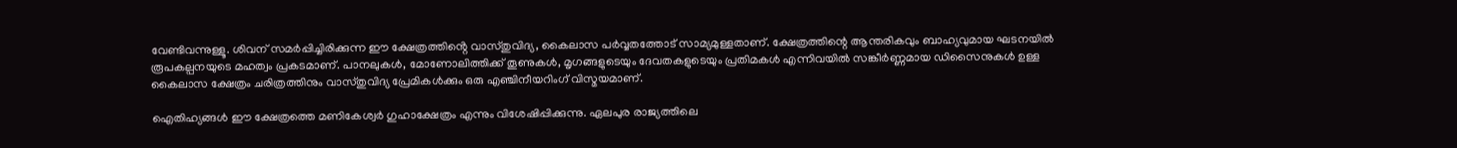വേണ്ടിവന്നുള്ളൂ. ശിവന് സമർപ്പിച്ചിരിക്കുന്ന ഈ ക്ഷേത്രത്തിൻ്റെ വാസ്തുവിദ്യ, കൈലാസ പർവ്വതത്തോട് സാമ്യമുള്ളതാണ്. ക്ഷേത്രത്തിന്റെ ആന്തരികവും ബാഹ്യവുമായ ഘടനയിൽ രൂപകല്പനയുടെ മഹത്വം പ്രകടമാണ്. പാനലുകൾ, മോണോലിത്തിക്ക് തൂണുകൾ, മൃഗങ്ങളുടെയും ദേവതകളുടെയും പ്രതിമകൾ എന്നിവയിൽ സങ്കീർണ്ണമായ ഡിസൈനുകൾ ഉള്ള കൈലാസ ക്ഷേത്രം ചരിത്രത്തിനും വാസ്തുവിദ്യ പ്രേമികൾക്കും ഒരു എഞ്ചിനീയറിംഗ് വിസ്മയമാണ്.

ഐതിഹ്യങ്ങൾ ഈ ക്ഷേത്രത്തെ മണികേശ്വർ ഗുഹാക്ഷേത്രം എന്നും വിശേഷിപ്പിക്കുന്നു. ഏലപുര രാജ്യത്തിലെ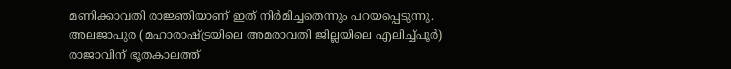മണിക്കാവതി രാജ്ഞിയാണ് ഇത് നിർമിച്ചതെന്നും പറയപ്പെടുന്നു. അലജാപുര (മഹാരാഷ്ട്രയിലെ അമരാവതി ജില്ലയിലെ എലിച്ച്പൂർ) രാജാവിന് ഭൂതകാലത്ത്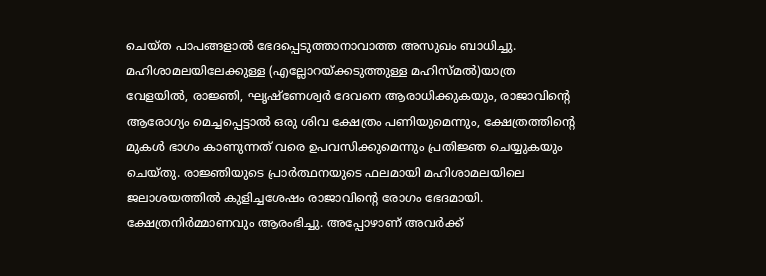ചെയ്ത പാപങ്ങളാൽ ഭേദപ്പെടുത്താനാവാത്ത അസുഖം ബാധിച്ചു. മഹിശാമലയിലേക്കുള്ള (എല്ലോറയ്ക്കടുത്തുള്ള മഹിസ്മൽ)യാത്ര വേളയിൽ, രാജ്ഞി, ഘൃഷ്ണേശ്വർ ദേവനെ ആരാധിക്കുകയും, രാജാവിൻ്റെ ആരോഗ്യം മെച്ചപ്പെട്ടാൽ ഒരു ശിവ ക്ഷേത്രം പണിയുമെന്നും, ക്ഷേത്രത്തിന്റെ മുകൾ ഭാഗം കാണുന്നത് വരെ ഉപവസിക്കുമെന്നും പ്രതിജ്ഞ ചെയ്യുകയും ചെയ്തു. രാജ്ഞിയുടെ പ്രാർത്ഥനയുടെ ഫലമായി മഹിശാമലയിലെ ജലാശയത്തിൽ കുളിച്ചശേഷം രാജാവിന്റെ രോഗം ഭേദമായി. ക്ഷേത്രനിർമ്മാണവും ആരംഭിച്ചു. അപ്പോഴാണ് അവർക്ക്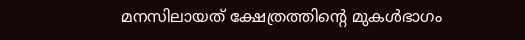മനസിലായത് ക്ഷേത്രത്തിന്റെ മുകൾഭാഗം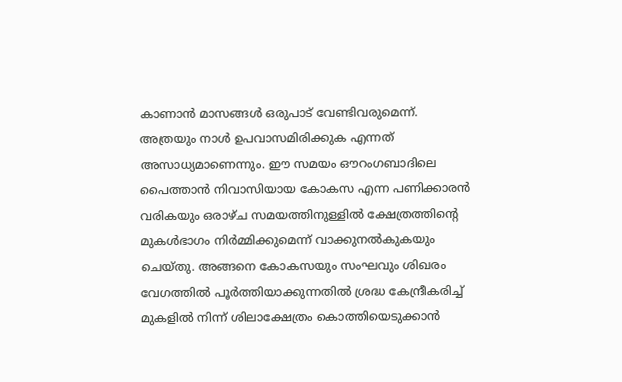കാണാൻ മാസങ്ങൾ ഒരുപാട് വേണ്ടിവരുമെന്ന്. അത്രയും നാൾ ഉപവാസമിരിക്കുക എന്നത് അസാധ്യമാണെന്നും. ഈ സമയം ഔറംഗബാദിലെ പൈത്താൻ നിവാസിയായ കോകസ എന്ന പണിക്കാരൻ വരികയും ഒരാഴ്ച സമയത്തിനുള്ളിൽ ക്ഷേത്രത്തിന്റെ മുകൾഭാഗം നിർമ്മിക്കുമെന്ന് വാക്കുനൽകുകയും ചെയ്തു. അങ്ങനെ കോകസയും സംഘവും ശിഖരം വേഗത്തിൽ പൂർത്തിയാക്കുന്നതിൽ ശ്രദ്ധ കേന്ദ്രീകരിച്ച് മുകളിൽ നിന്ന് ശിലാക്ഷേത്രം കൊത്തിയെടുക്കാൻ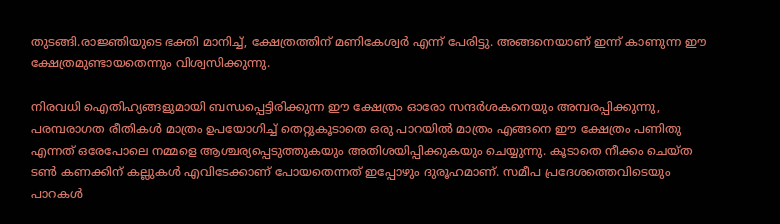തുടങ്ങി.രാജ്ഞിയുടെ ഭക്തി മാനിച്ച്, ക്ഷേത്രത്തിന് മണികേശ്വർ എന്ന് പേരിട്ടു. അങ്ങനെയാണ് ഇന്ന് കാണുന്ന ഈ ക്ഷേത്രമുണ്ടായതെന്നും വിശ്വസിക്കുന്നു.

നിരവധി ഐതിഹ്യങ്ങളുമായി ബന്ധപ്പെട്ടിരിക്കുന്ന ഈ ക്ഷേത്രം ഓരോ സന്ദർശകനെയും അമ്പരപ്പിക്കുന്നു, പരമ്പരാഗത രീതികൾ മാത്രം ഉപയോഗിച്ച് തെറ്റുകൂടാതെ ഒരു പാറയിൽ മാത്രം എങ്ങനെ ഈ ക്ഷേത്രം പണിതു എന്നത് ഒരേപോലെ നമ്മളെ ആശ്ചര്യപ്പെടുത്തുകയും അതിശയിപ്പിക്കുകയും ചെയ്യുന്നു. കൂടാതെ നീക്കം ചെയ്ത ടൺ കണക്കിന് കല്ലുകൾ എവിടേക്കാണ് പോയതെന്നത് ഇപ്പോഴും ദുരൂഹമാണ്. സമീപ പ്രദേശത്തെവിടെയും പാറകൾ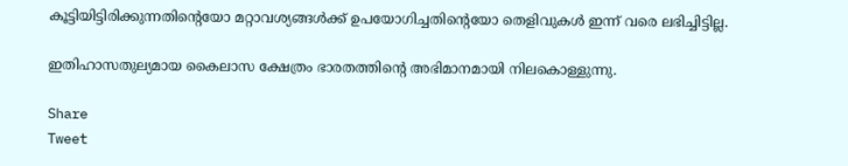കൂട്ടിയിട്ടിരിക്കുന്നതിൻ്റെയോ മറ്റാവശ്യങ്ങൾക്ക് ഉപയോഗിച്ചതിന്റെയോ തെളിവുകൾ ഇന്ന് വരെ ലഭിച്ചിട്ടില്ല.

ഇതിഹാസതുല്യമായ കൈലാസ ക്ഷേത്രം ഭാരതത്തിന്റെ അഭിമാനമായി നിലകൊള്ളുന്നു.

Share
Tweet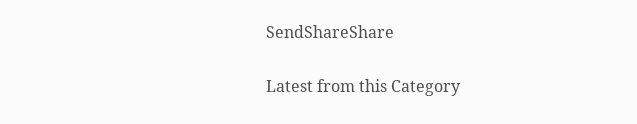SendShareShare

Latest from this Category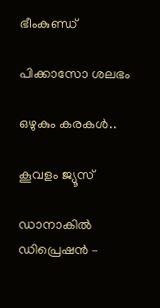ഭീംകുണ്ഡ്

പിക്കാസോ ശലഭം

ഒഴുകും കരകൾ..

കൂവളം ജ്യൂസ്

ഡാനാകിൽ ഡിപ്രെഷൻ –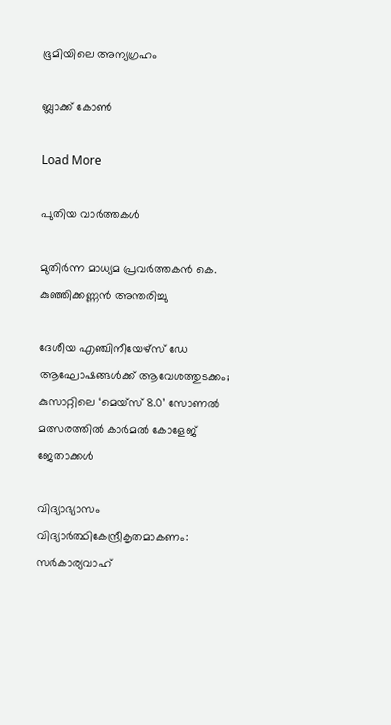ഭൂമിയിലെ അന്യഗ്രഹം

ബ്ലാക്ക് കോൺ

Load More

പുതിയ വാര്‍ത്തകള്‍

മുതിർന്ന മാധ്യമ പ്രവർത്തകൻ കെ. കുഞ്ഞിക്കണ്ണൻ അന്തരിച്ചു

ദേശീയ എഞ്ചിനീയേഴ്സ് ഡേ ആഘോഷങ്ങൾക്ക് ആവേശത്തുടക്കം; കുസാറ്റിലെ ‘മെയ്‌സ് 8.0’ സോണൽ മത്സരത്തിൽ കാർമൽ കോളേജ് ജേതാക്കൾ

വിദ്യാഭ്യാസം വിദ്യാര്‍ത്ഥികേന്ദ്രീകൃതമാകണം: സര്‍കാര്യവാഹ്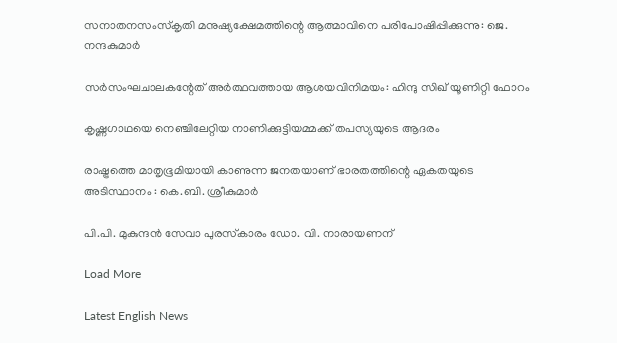സനാതനസംസ്‌കൃതി മനുഷ്യക്ഷേമത്തിന്റെ ആത്മാവിനെ പരിപോഷിപ്പിക്കുന്നു: ജെ. നന്ദകുമാര്‍

സര്‍സംഘചാലകന്റേത് അര്‍ത്ഥവത്തായ ആശയവിനിമയം: ഹിന്ദു സിഖ് യൂണിറ്റി ഫോറം

കൃഷ്ണഗാഥയെ നെഞ്ചിലേറ്റിയ നാണിക്കുട്ടിയമ്മക്ക് തപസ്യയുടെ ആദരം

രാഷ്ട്രത്തെ മാതൃഭൂമിയായി കാണുന്ന ജനതയാണ് ഭാരതത്തിന്റെ ഏകതയുടെ അടിസ്ഥാനം : കെ.ബി. ശ്രീകുമാർ

പി.പി. മുകുന്ദന്‍ സേവാ പുരസ്‌കാരം ഡോ. വി. നാരായണന്

Load More

Latest English News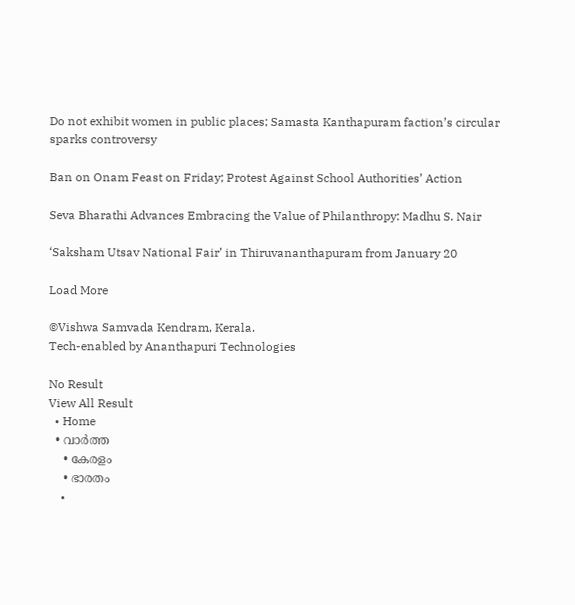Do not exhibit women in public places; Samasta Kanthapuram faction’s circular sparks controversy

Ban on Onam Feast on Friday; Protest Against School Authorities’ Action

Seva Bharathi Advances Embracing the Value of Philanthropy: Madhu S. Nair

‘Saksham Utsav National Fair’ in Thiruvananthapuram from January 20

Load More

©Vishwa Samvada Kendram, Kerala.
Tech-enabled by Ananthapuri Technologies

No Result
View All Result
  • Home
  • വാര്‍ത്ത
    • കേരളം
    • ഭാരതം
    •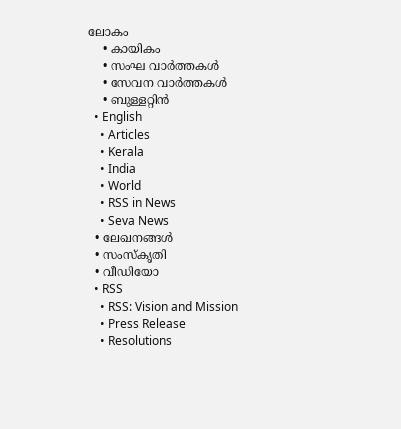ലോകം
    • കായികം
    • സംഘ വാര്‍ത്തകള്‍
    • സേവന വാര്‍ത്തകള്‍
    • ബുള്ളറ്റിൻ
  • English
    • Articles
    • Kerala
    • India
    • World
    • RSS in News
    • Seva News
  • ലേഖനങ്ങള്‍
  • സംസ്കൃതി
  • വീഡിയോ
  • RSS
    • RSS: Vision and Mission
    • Press Release
    • Resolutions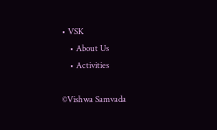• VSK
    • About Us
    • Activities

©Vishwa Samvada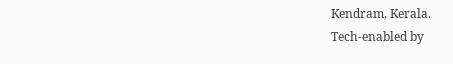Kendram, Kerala.
Tech-enabled by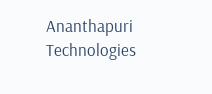Ananthapuri Technologies